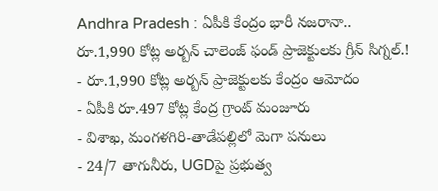Andhra Pradesh : ఏపీకి కేంద్రం భారీ నజరానా.. రూ.1,990 కోట్ల అర్బన్ చాలెంజ్ ఫండ్ ప్రాజెక్టులకు గ్రీన్ సిగ్నల్.!
- రూ.1,990 కోట్ల అర్బన్ ప్రాజెక్టులకు కేంద్రం ఆమోదం
- ఏపీకి రూ.497 కోట్ల కేంద్ర గ్రాంట్ మంజూరు
- విశాఖ, మంగళగిరి-తాడేపల్లిలో మెగా పనులు
- 24/7 తాగునీరు, UGDపై ప్రభుత్వ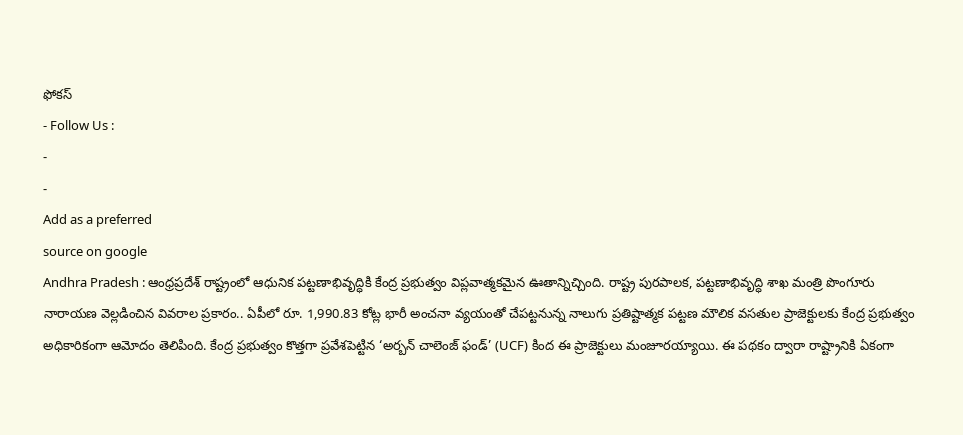ఫోకస్
- Follow Us :
-
-
Add as a preferred
source on google
Andhra Pradesh : ఆంధ్రప్రదేశ్ రాష్ట్రంలో ఆధునిక పట్టణాభివృద్ధికి కేంద్ర ప్రభుత్వం విప్లవాత్మకమైన ఊతాన్నిచ్చింది. రాష్ట్ర పురపాలక, పట్టణాభివృద్ధి శాఖ మంత్రి పొంగూరు నారాయణ వెల్లడించిన వివరాల ప్రకారం.. ఏపీలో రూ. 1,990.83 కోట్ల భారీ అంచనా వ్యయంతో చేపట్టనున్న నాలుగు ప్రతిష్టాత్మక పట్టణ మౌలిక వసతుల ప్రాజెక్టులకు కేంద్ర ప్రభుత్వం అధికారికంగా ఆమోదం తెలిపింది. కేంద్ర ప్రభుత్వం కొత్తగా ప్రవేశపెట్టిన ‘అర్బన్ చాలెంజ్ ఫండ్’ (UCF) కింద ఈ ప్రాజెక్టులు మంజూరయ్యాయి. ఈ పథకం ద్వారా రాష్ట్రానికి ఏకంగా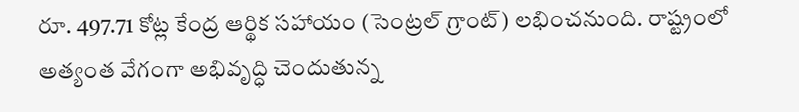రూ. 497.71 కోట్ల కేంద్ర ఆర్థిక సహాయం (సెంట్రల్ గ్రాంట్) లభించనుంది. రాష్ట్రంలో అత్యంత వేగంగా అభివృద్ధి చెందుతున్న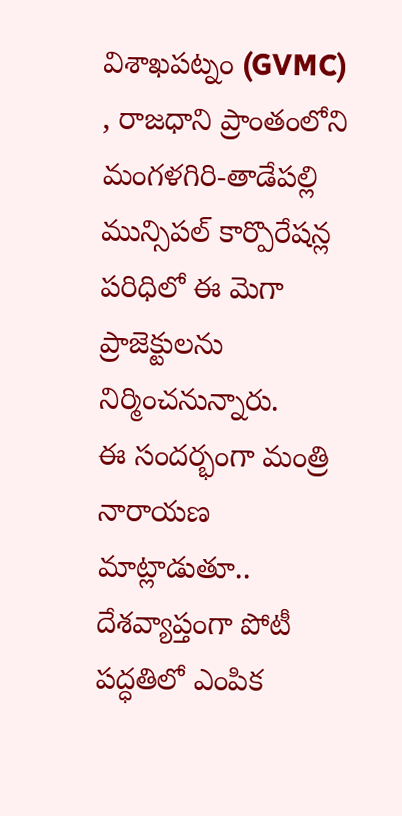విశాఖపట్నం (GVMC) , రాజధాని ప్రాంతంలోని మంగళగిరి-తాడేపల్లి మున్సిపల్ కార్పొరేషన్ల పరిధిలో ఈ మెగా ప్రాజెక్టులను నిర్మించనున్నారు.
ఈ సందర్భంగా మంత్రి నారాయణ మాట్లాడుతూ.. దేశవ్యాప్తంగా పోటీ పద్ధతిలో ఎంపిక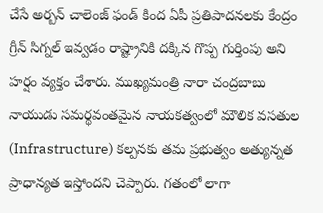చేసే అర్బన్ చాలెంజ్ ఫండ్ కింద ఏపీ ప్రతిపాదనలకు కేంద్రం గ్రీన్ సిగ్నల్ ఇవ్వడం రాష్ట్రానికి దక్కిన గొప్ప గుర్తింపు అని హర్షం వ్యక్తం చేశారు. ముఖ్యమంత్రి నారా చంద్రబాబు నాయుడు సమర్థవంతమైన నాయకత్వంలో మౌలిక వసతుల (Infrastructure) కల్పనకు తమ ప్రభుత్వం అత్యున్నత ప్రాధాన్యత ఇస్తోందని చెప్పారు. గతంలో లాగా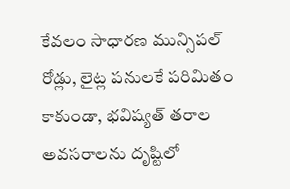కేవలం సాధారణ మున్సిపల్ రోడ్లు, లైట్ల పనులకే పరిమితం కాకుండా, భవిష్యత్ తరాల అవసరాలను దృష్టిలో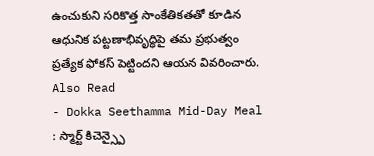ఉంచుకుని సరికొత్త సాంకేతికతతో కూడిన ఆధునిక పట్టణాభివృద్ధిపై తమ ప్రభుత్వం ప్రత్యేక ఫోకస్ పెట్టిందని ఆయన వివరించారు.
Also Read
- Dokka Seethamma Mid-Day Meal : స్మార్ట్ కిచెన్స్పై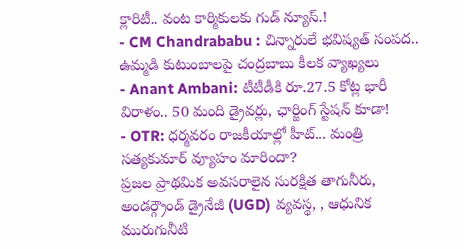క్లారిటీ.. వంట కార్మికులకు గుడ్ న్యూస్.!
- CM Chandrababu : చిన్నారులే భవిష్యత్ సంపద.. ఉమ్మడి కుటుంబాలపై చంద్రబాబు కీలక వ్యాఖ్యలు
- Anant Ambani: టీటీడీకి రూ.27.5 కోట్ల భారీ విరాళం.. 50 మంది డ్రైవర్లు, ఛార్జింగ్ స్టేషన్ కూడా!
- OTR: ధర్మవరం రాజకీయాల్లో హీట్... మంత్రి సత్యకుమార్ వ్యూహం మారిందా?
ప్రజల ప్రాథమిక అవసరాలైన సురక్షిత తాగునీరు, అండర్గ్రౌండ్ డ్రైనేజీ (UGD) వ్యవస్థ, , ఆధునిక మురుగునీటి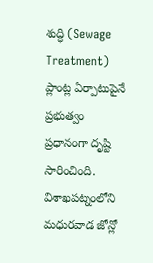శుద్ధి (Sewage Treatment) ప్లాంట్ల ఏర్పాటుపైనే ప్రభుత్వం ప్రధానంగా దృష్టి సారించింది. విశాఖపట్నంలోని మధురవాడ జోన్లో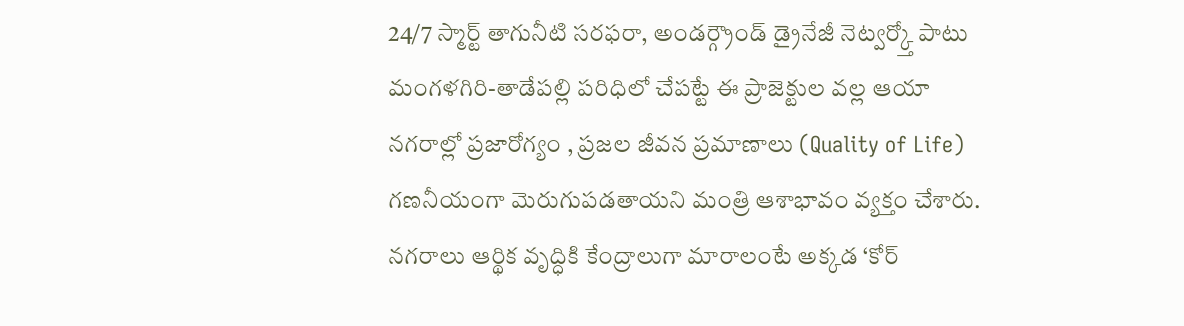24/7 స్మార్ట్ తాగునీటి సరఫరా, అండర్గ్రౌండ్ డ్రైనేజీ నెట్వర్క్తో పాటు మంగళగిరి-తాడేపల్లి పరిధిలో చేపట్టే ఈ ప్రాజెక్టుల వల్ల ఆయా నగరాల్లో ప్రజారోగ్యం , ప్రజల జీవన ప్రమాణాలు (Quality of Life) గణనీయంగా మెరుగుపడతాయని మంత్రి ఆశాభావం వ్యక్తం చేశారు. నగరాలు ఆర్థిక వృద్ధికి కేంద్రాలుగా మారాలంటే అక్కడ ‘కోర్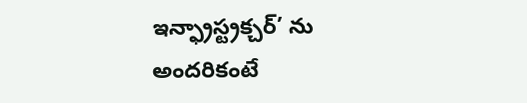ఇన్ఫ్రాస్ట్రక్చర్’ ను అందరికంటే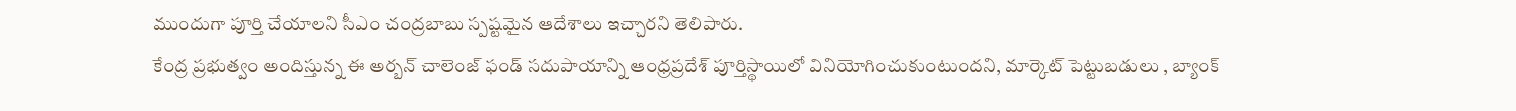ముందుగా పూర్తి చేయాలని సీఎం చంద్రబాబు స్పష్టమైన ఆదేశాలు ఇచ్చారని తెలిపారు.
కేంద్ర ప్రభుత్వం అందిస్తున్న ఈ అర్బన్ చాలెంజ్ ఫండ్ సదుపాయాన్ని ఆంధ్రప్రదేశ్ పూర్తిస్థాయిలో వినియోగించుకుంటుందని, మార్కెట్ పెట్టుబడులు , బ్యాంక్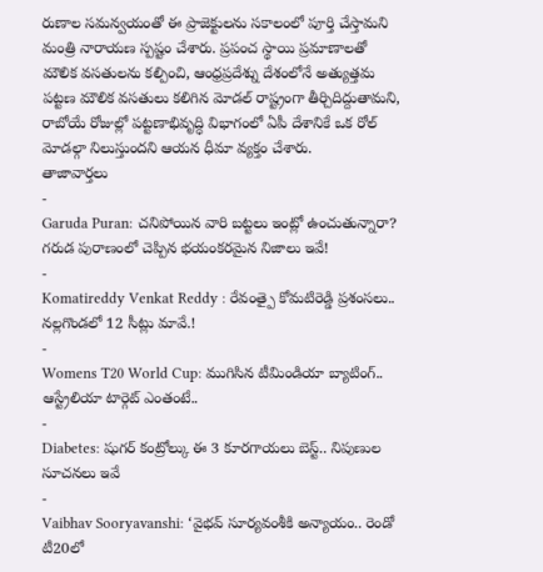రుణాల సమన్వయంతో ఈ ప్రాజెక్టులను సకాలంలో పూర్తి చేస్తామని మంత్రి నారాయణ స్పష్టం చేశారు. ప్రపంచ స్థాయి ప్రమాణాలతో మౌలిక వసతులను కల్పించి, ఆంధ్రప్రదేశ్ను దేశంలోనే అత్యుత్తమ పట్టణ మౌలిక వసతులు కలిగిన మోడల్ రాష్ట్రంగా తీర్చిదిద్దుతామని, రాబోయే రోజుల్లో పట్టణాభివృద్ధి విభాగంలో ఏపీ దేశానికే ఒక రోల్ మోడల్గా నిలుస్తుందని ఆయన ధీమా వ్యక్తం చేశారు.
తాజావార్తలు
-
Garuda Puran: చనిపోయిన వారి బట్టలు ఇంట్లో ఉంచుతున్నారా? గరుడ పురాణంలో చెప్పిన భయంకరమైన నిజాలు ఇవే!
-
Komatireddy Venkat Reddy : రేవంత్పై కోమటిరెడ్డి ప్రశంసలు.. నల్లగొండలో 12 సీట్లు మావే.!
-
Womens T20 World Cup: ముగిసిన టీమిండియా బ్యాటింగ్.. ఆస్ట్రేలియా టార్గెట్ ఎంతంటే..
-
Diabetes: షుగర్ కంట్రోల్కు ఈ 3 కూరగాయలు బెస్ట్.. నిపుణుల సూచనలు ఇవే
-
Vaibhav Sooryavanshi: ‘వైభవ్ సూర్యవంశీకి అన్యాయం.. రెండో టీ20లో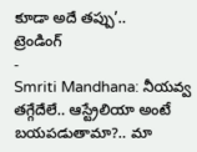కూడా అదే తప్పు’..
ట్రెండింగ్
-
Smriti Mandhana: నీయవ్వ తగ్గేదేలే.. ఆస్ట్రేలియా అంటే బయపడుతామా?.. మా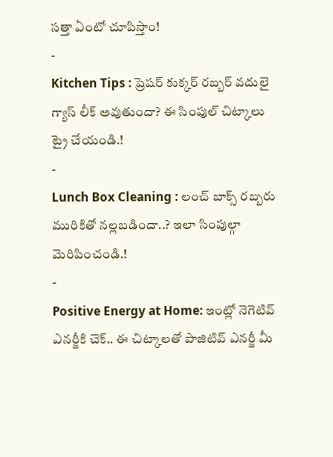సత్తా ఏంటో చూపిస్తాం!
-
Kitchen Tips : ప్రెషర్ కుక్కర్ రబ్బర్ వదులై గ్యాస్ లీక్ అవుతుందా? ఈ సింపుల్ చిట్కాలు ట్రై చేయండి.!
-
Lunch Box Cleaning : లంచ్ బాక్స్ రబ్బరు మురికితో నల్లబడిందా..? ఇలా సింపుల్గా మెరిపించండి.!
-
Positive Energy at Home: ఇంట్లో నెగెటివ్ ఎనర్జీకి చెక్.. ఈ చిట్కాలతో పాజిటివ్ ఎనర్జీ మీ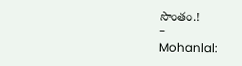సొంతం.!
-
Mohanlal: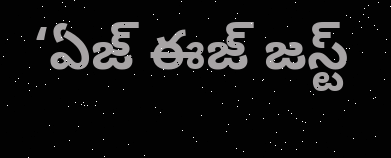‘ఏజ్ ఈజ్ జస్ట్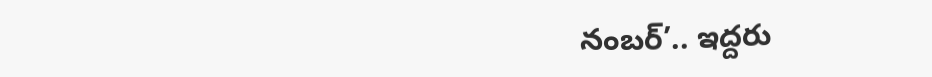నంబర్’.. ఇద్దరు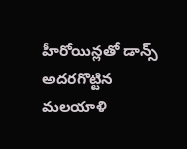హీరోయిన్లతో డాన్స్ అదరగొట్టిన మలయాళి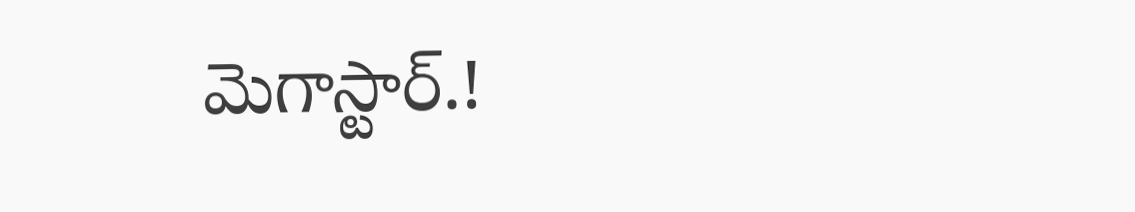మెగాస్టార్.!